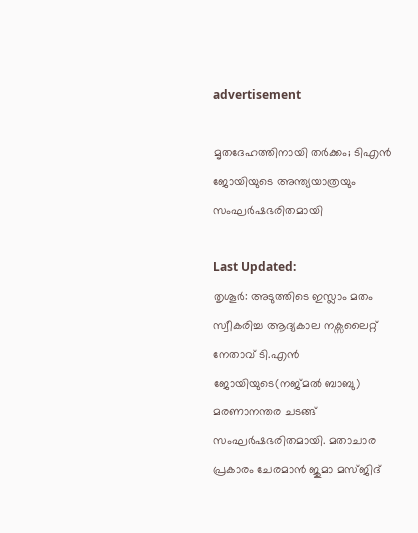advertisement

മൃതദേഹത്തിനായി തർക്കം; ടിഎൻ ജോയിയുടെ അന്ത്യയാത്രയും സംഘർഷഭരിതമായി

Last Updated:
തൃശൂർ: അടുത്തിടെ ഇസ്ലാം മതം സ്വീകരിച്ച ആദ്യകാല നക്സലൈറ്റ് നേതാവ് ടി.എൻ ജോയിയുടെ(നജ്മൽ ബാബു) മരണാനന്തര ചടങ്ങ് സംഘർഷഭരിതമായി. മതാചാര പ്രകാരം ചേരമാൻ ജുമാ മസ്ജിദ്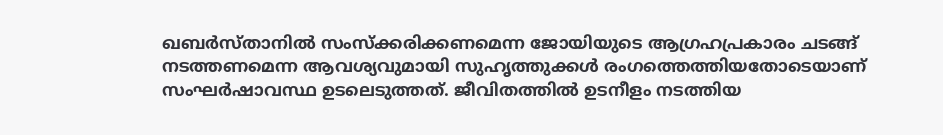ഖബർസ്താനിൽ സംസ്ക്കരിക്കണമെന്ന ജോയിയുടെ ആഗ്രഹപ്രകാരം ചടങ്ങ് നടത്തണമെന്ന ആവശ്യവുമായി സുഹൃത്തുക്കൾ രംഗത്തെത്തിയതോടെയാണ് സംഘർഷാവസ്ഥ ഉടലെടുത്തത്. ജീവിതത്തിൽ ഉടനീളം നടത്തിയ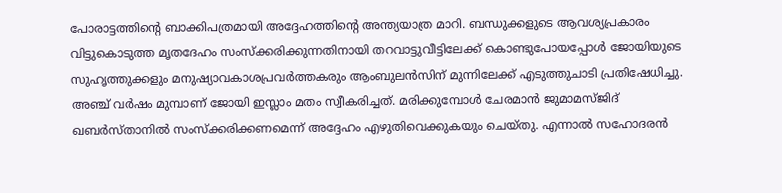പോരാട്ടത്തിന്‍റെ ബാക്കിപത്രമായി അദ്ദേഹത്തിന്‍റെ അന്ത്യയാത്ര മാറി. ബന്ധുക്കളുടെ ആവശ്യപ്രകാരം വിട്ടുകൊടുത്ത മൃതദേഹം സംസ്ക്കരിക്കുന്നതിനായി തറവാട്ടുവീട്ടിലേക്ക് കൊണ്ടുപോയപ്പോൾ ജോയിയുടെ സുഹൃത്തുക്കളും മനുഷ്യാവകാശപ്രവർത്തകരും ആംബുലൻസിന് മുന്നിലേക്ക് എടുത്തുചാടി പ്രതിഷേധിച്ചു.
അഞ്ച് വർഷം മുമ്പാണ് ജോയി ഇസ്ലാം മതം സ്വീകരിച്ചത്. മരിക്കുമ്പോൾ ചേരമാൻ ജുമാമസ്ജിദ് ഖബർസ്താനിൽ സംസ്ക്കരിക്കണമെന്ന് അദ്ദേഹം എഴുതിവെക്കുകയും ചെയ്തു. എന്നാൽ സഹോദരൻ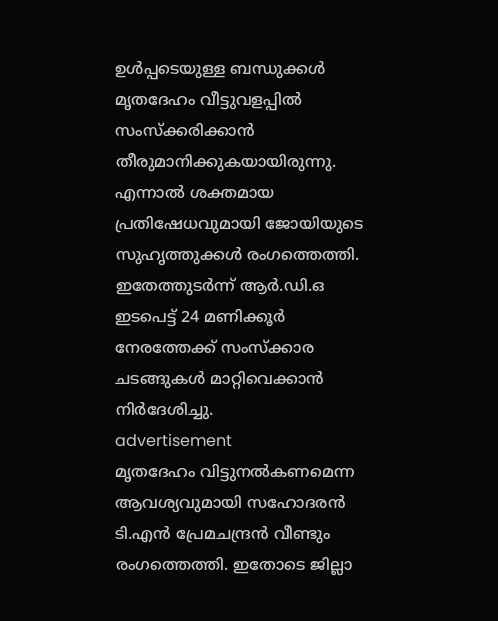ഉൾപ്പടെയുള്ള ബന്ധുക്കൾ മൃതദേഹം വീട്ടുവളപ്പിൽ സംസ്ക്കരിക്കാൻ തീരുമാനിക്കുകയായിരുന്നു. എന്നാൽ ശക്തമായ പ്രതിഷേധവുമായി ജോയിയുടെ സുഹൃത്തുക്കൾ രംഗത്തെത്തി. ഇതേത്തുടർന്ന് ആർ.ഡി.ഒ ഇടപെട്ട് 24 മണിക്കൂർ നേരത്തേക്ക് സംസ്ക്കാര ചടങ്ങുകൾ മാറ്റിവെക്കാൻ നിർദേശിച്ചു.
advertisement
മൃതദേഹം വിട്ടുനൽകണമെന്ന ആവശ്യവുമായി സഹോദരൻ ടി.എൻ പ്രേമചന്ദ്രൻ വീണ്ടും രംഗത്തെത്തി. ഇതോടെ ജില്ലാ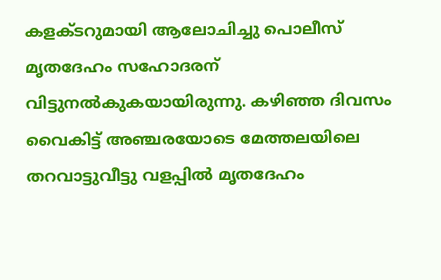കളക്ടറുമായി ആലോചിച്ചു പൊലീസ് മൃതദേഹം സഹോദരന് വിട്ടുനൽകുകയായിരുന്നു. കഴിഞ്ഞ ദിവസം വൈകിട്ട് അഞ്ചരയോടെ മേത്തലയിലെ തറവാട്ടുവീട്ടു വളപ്പിൽ മൃതദേഹം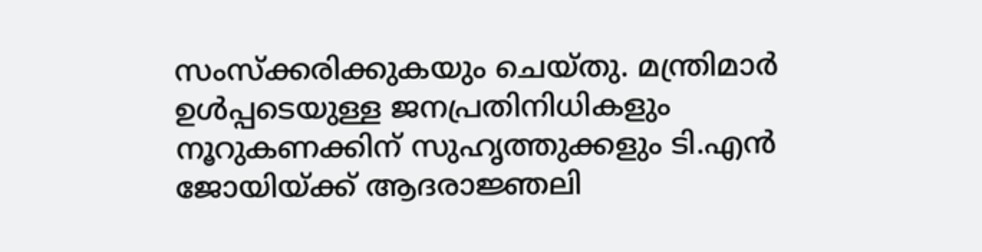സംസ്ക്കരിക്കുകയും ചെയ്തു. മന്ത്രിമാർ ഉൾപ്പടെയുള്ള ജനപ്രതിനിധികളും നൂറുകണക്കിന് സുഹൃത്തുക്കളും ടി.എൻ ജോയിയ്ക്ക് ആദരാജ്ഞലി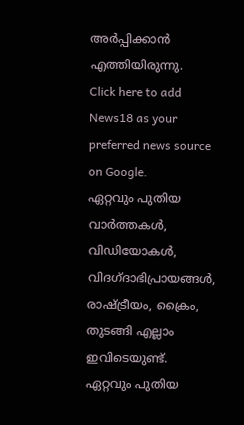അർപ്പിക്കാൻ എത്തിയിരുന്നു.
Click here to add News18 as your preferred news source on Google.
ഏറ്റവും പുതിയ വാർത്തകൾ, വിഡിയോകൾ, വിദഗ്ദാഭിപ്രായങ്ങൾ, രാഷ്ട്രീയം, ക്രൈം, തുടങ്ങി എല്ലാം ഇവിടെയുണ്ട്. ഏറ്റവും പുതിയ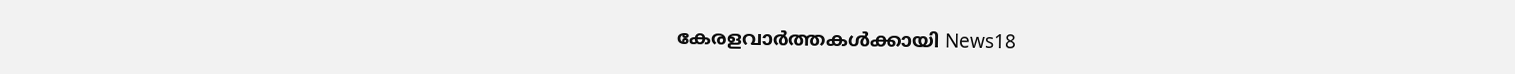കേരളവാർത്തകൾക്കായി News18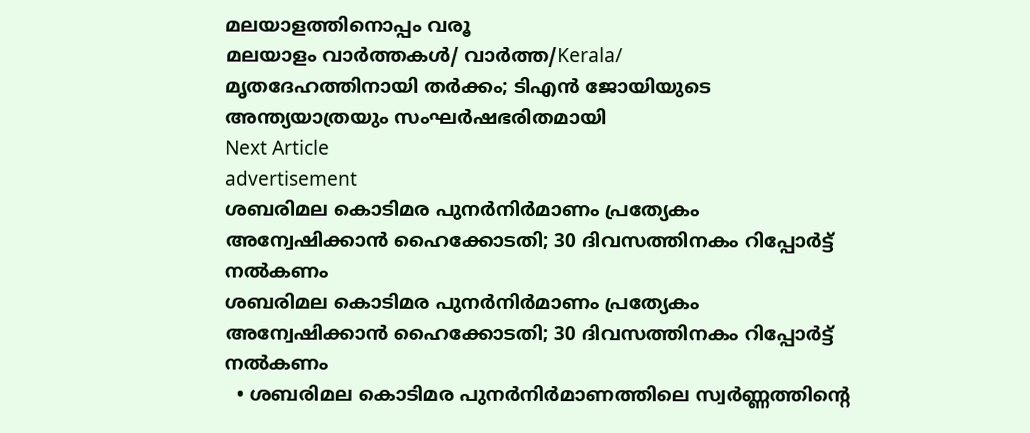മലയാളത്തിനൊപ്പം വരൂ
മലയാളം വാർത്തകൾ/ വാർത്ത/Kerala/
മൃതദേഹത്തിനായി തർക്കം; ടിഎൻ ജോയിയുടെ അന്ത്യയാത്രയും സംഘർഷഭരിതമായി
Next Article
advertisement
ശബരിമല കൊടിമര പുനര്‍നിര്‍മാണം പ്രത്യേകം അന്വേഷിക്കാന്‍ ഹൈക്കോടതി; 30 ദിവസത്തിനകം റിപ്പോര്‍ട്ട് നല്‍കണം
ശബരിമല കൊടിമര പുനര്‍നിര്‍മാണം പ്രത്യേകം അന്വേഷിക്കാന്‍ ഹൈക്കോടതി; 30 ദിവസത്തിനകം റിപ്പോര്‍ട്ട് നല്‍കണം
  • ശബരിമല കൊടിമര പുനര്‍നിര്‍മാണത്തിലെ സ്വർണ്ണത്തിന്റെ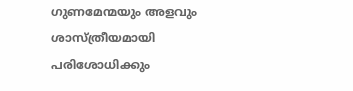ഗുണമേന്മയും അളവും ശാസ്ത്രീയമായി പരിശോധിക്കും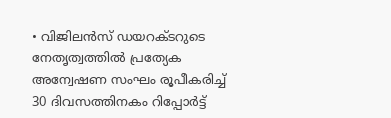• വിജിലൻസ് ഡയറക്ടറുടെ നേതൃത്വത്തിൽ പ്രത്യേക അന്വേഷണ സംഘം രൂപീകരിച്ച് 30 ദിവസത്തിനകം റിപ്പോർട്ട്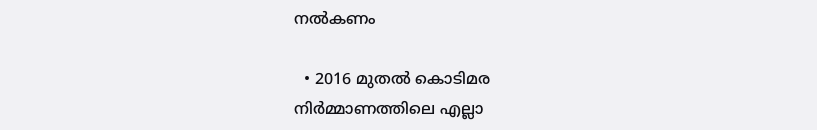നൽകണം

  • 2016 മുതൽ കൊടിമര നിർമ്മാണത്തിലെ എല്ലാ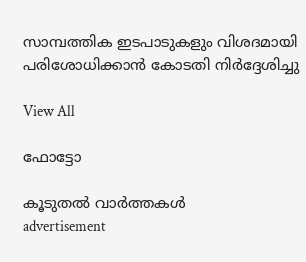സാമ്പത്തിക ഇടപാടുകളും വിശദമായി പരിശോധിക്കാൻ കോടതി നിർദ്ദേശിച്ചു

View All

ഫോട്ടോ

കൂടുതൽ വാർത്തകൾ
advertisement